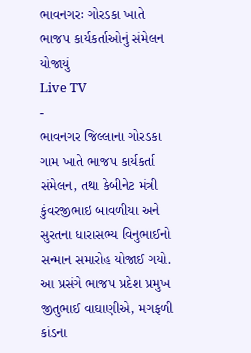ભાવનગરઃ ગોરડકા ખાતે ભાજપ કાર્યકર્તાઓનું સંમેલન યોજાયું
Live TV
-
ભાવનગર જિલ્લાના ગોરડકા ગામ ખાતે ભાજપ કાર્યકર્તા સંમેલન, તથા કેબીનેટ મંત્રી કુંવરજીભાઇ બાવળીયા અને સુરતના ધારાસભ્ય વિનુભાઈનો સન્માન સમારોહ યોજાઈ ગયો. આ પ્રસંગે ભાજપ પ્રદેશ પ્રમુખ જીતુભાઈ વાઘાણીએ, મગફળી કાંડના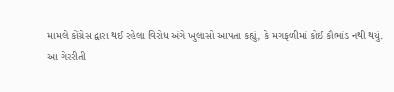મામલે કોંગ્રેસ દ્વારા થઈ રહેલા વિરોધ અંગે ખુલાસો આપતા કહ્યું, કે મગફળીમાં કોઈ કૌભાંડ નથી થયું.
આ ગેરરીતી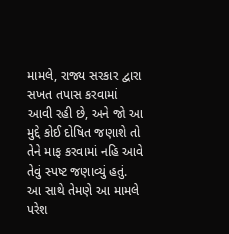મામલે, રાજ્ય સરકાર દ્વારા સખત તપાસ કરવામાં આવી રહી છે, અને જો આ મુદ્દે કોઈ દોષિત જણાશે તો તેને માફ કરવામાં નહિ આવે તેવું સ્પષ્ટ જણાવ્યું હતું. આ સાથે તેમણે આ મામલે પરેશ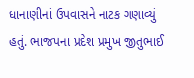ધાનાણીનાં ઉપવાસને નાટક ગણાવ્યું હતું. ભાજપના પ્રદેશ પ્રમુખ જીતુભાઈ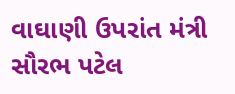વાઘાણી ઉપરાંત મંત્રી સૌરભ પટેલ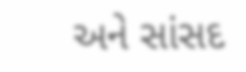અને સાંસદ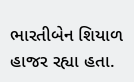ભારતીબેન શિયાળ હાજર રહ્યા હતા.